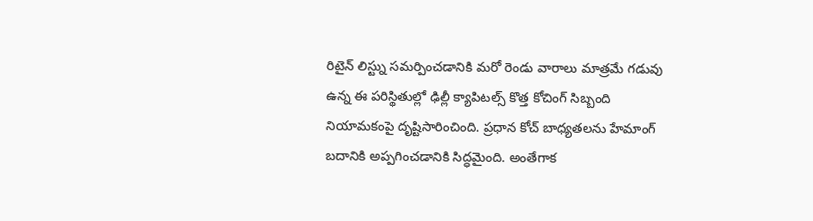రిటైన్ లిస్ట్ను సమర్పించడానికి మరో రెండు వారాలు మాత్రమే గడువు ఉన్న ఈ పరిస్థితుల్లో ఢిల్లీ క్యాపిటల్స్ కొత్త కోచింగ్ సిబ్బంది నియామకంపై దృష్టిసారించింది. ప్రధాన కోచ్ బాధ్యతలను హేమాంగ్ బదానికి అప్పగించడానికి సిద్ధమైంది. అంతేగాక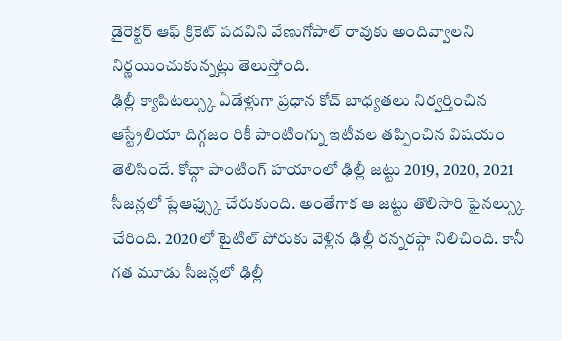డైరెక్టర్ ఆఫ్ క్రికెట్ పదవిని వేణుగోపాల్ రావుకు అందివ్వాలని నిర్ణయించుకున్నట్లు తెలుస్తోంది.
ఢిల్లీ క్యాపిటల్స్కు ఏడేళ్లుగా ప్రధాన కోచ్ బాధ్యతలు నిర్వర్తించిన ఆస్ట్రేలియా దిగ్గజం రికీ పాంటింగ్ను ఇటీవల తప్పించిన విషయం తెలిసిందే. కోచ్గా పాంటింగ్ హయాంలో ఢిల్లీ జట్టు 2019, 2020, 2021 సీజన్లలో ప్లేఆఫ్స్కు చేరుకుంది. అంతేగాక ఆ జట్టు తొలిసారి ఫైనల్స్కు చేరింది. 2020లో టైటిల్ పోరుకు వెళ్లిన ఢిల్లీ రన్నరప్గా నిలిచింది. కానీ గత మూడు సీజన్లలో ఢిల్లీ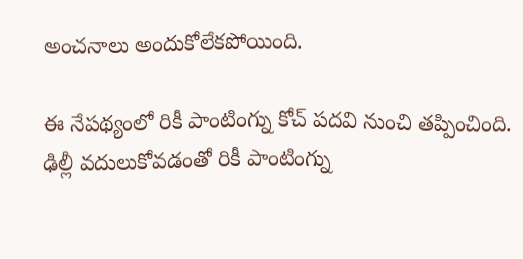అంచనాలు అందుకోలేకపోయింది.

ఈ నేపథ్యంలో రికీ పాంటింగ్ను కోచ్ పదవి నుంచి తప్పించింది. ఢిల్లీ వదులుకోవడంతో రికీ పాంటింగ్ను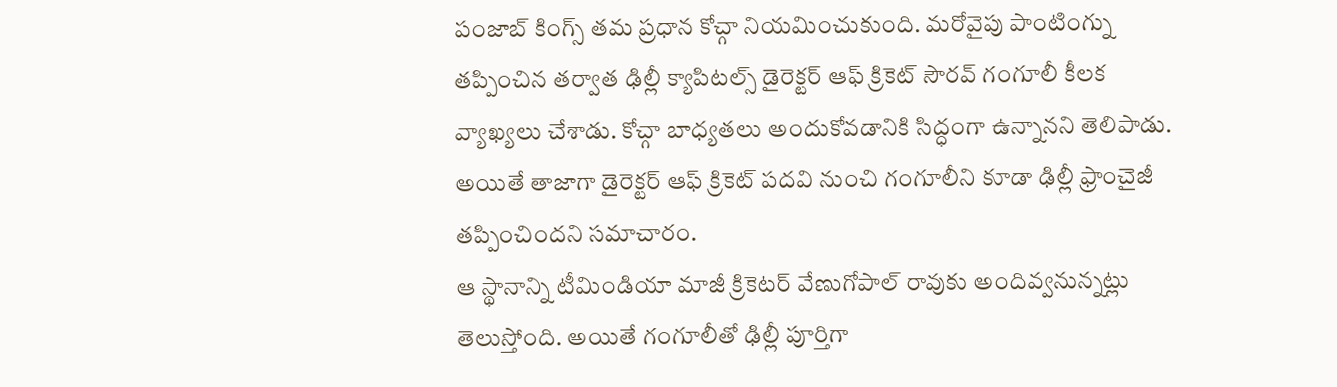పంజాబ్ కింగ్స్ తమ ప్రధాన కోచ్గా నియమించుకుంది. మరోవైపు పాంటింగ్ను తప్పించిన తర్వాత ఢిల్లీ క్యాపిటల్స్ డైరెక్టర్ ఆఫ్ క్రికెట్ సౌరవ్ గంగూలీ కీలక వ్యాఖ్యలు చేశాడు. కోచ్గా బాధ్యతలు అందుకోవడానికి సిద్ధంగా ఉన్నానని తెలిపాడు. అయితే తాజాగా డైరెక్టర్ ఆఫ్ క్రికెట్ పదవి నుంచి గంగూలీని కూడా ఢిల్లీ ఫ్రాంచైజీ తప్పించిందని సమాచారం.
ఆ స్థానాన్ని టీమిండియా మాజీ క్రికెటర్ వేణుగోపాల్ రావుకు అందివ్వనున్నట్లు తెలుస్తోంది. అయితే గంగూలీతో ఢిల్లీ పూర్తిగా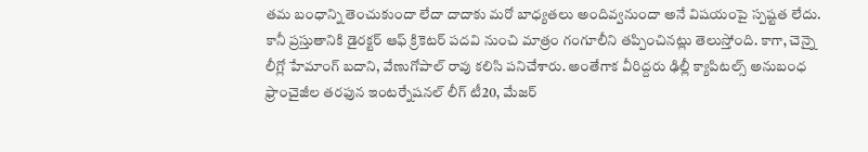తమ బంధాన్ని తెంచుకుందా లేదా దాదాకు మరో బాధ్యతలు అందివ్వనుందా అనే విషయంపై స్పష్టత లేదు. కానీ ప్రస్తుతానికి డైరక్టర్ ఆఫ్ క్రికెటర్ పదవి నుంచి మాత్రం గంగూలీని తప్పించినట్లు తెలుస్తోంది. కాగా, చెన్నై లీగ్లో హేమాంగ్ బదాని, వేణుగోపాల్ రావు కలిసి పనిచేశారు. అంతేగాక వీరిద్దరు ఢిల్లీ క్యాపిటల్స్ అనుబంధ ఫ్రాంచైజీల తరఫున ఇంటర్నేషనల్ లీగ్ టీ20, మేజర్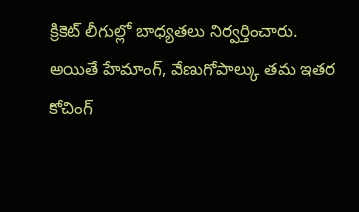క్రికెట్ లీగుల్లో బాధ్యతలు నిర్వర్తించారు.
అయితే హేమాంగ్, వేణుగోపాల్కు తమ ఇతర కోచింగ్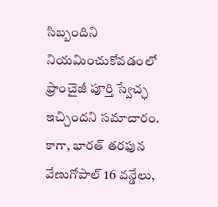సిబ్బందిని నియమించుకోవడంలో ఫ్రాంచైజీ పూర్తి స్వేచ్ఛ ఇచ్చిందని సమాచారం. కాగా, భారత్ తరఫున వేణుగోపాల్ 16 వన్డేలు,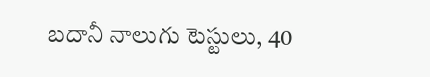బదానీ నాలుగు టెస్టులు, 40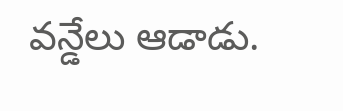వన్డేలు ఆడాడు.